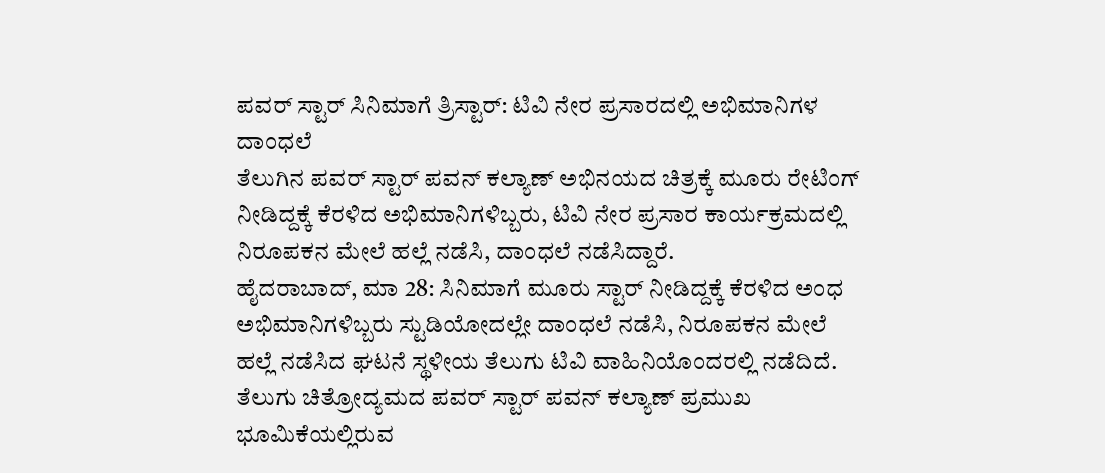ಪವರ್ ಸ್ಟಾರ್ ಸಿನಿಮಾಗೆ ತ್ರಿಸ್ಟಾರ್: ಟಿವಿ ನೇರ ಪ್ರಸಾರದಲ್ಲಿ ಅಭಿಮಾನಿಗಳ ದಾಂಧಲೆ
ತೆಲುಗಿನ ಪವರ್ ಸ್ಟಾರ್ ಪವನ್ ಕಲ್ಯಾಣ್ ಅಭಿನಯದ ಚಿತ್ರಕ್ಕೆ ಮೂರು ರೇಟಿಂಗ್ ನೀಡಿದ್ದಕ್ಕೆ ಕೆರಳಿದ ಅಭಿಮಾನಿಗಳಿಬ್ಬರು, ಟಿವಿ ನೇರ ಪ್ರಸಾರ ಕಾರ್ಯಕ್ರಮದಲ್ಲಿ ನಿರೂಪಕನ ಮೇಲೆ ಹಲ್ಲೆ ನಡೆಸಿ, ದಾಂಧಲೆ ನಡೆಸಿದ್ದಾರೆ.
ಹೈದರಾಬಾದ್, ಮಾ 28: ಸಿನಿಮಾಗೆ ಮೂರು ಸ್ಟಾರ್ ನೀಡಿದ್ದಕ್ಕೆ ಕೆರಳಿದ ಅಂಧ ಅಭಿಮಾನಿಗಳಿಬ್ಬರು ಸ್ಟುಡಿಯೋದಲ್ಲೇ ದಾಂಧಲೆ ನಡೆಸಿ, ನಿರೂಪಕನ ಮೇಲೆ ಹಲ್ಲೆ ನಡೆಸಿದ ಘಟನೆ ಸ್ಥಳೀಯ ತೆಲುಗು ಟಿವಿ ವಾಹಿನಿಯೊಂದರಲ್ಲಿ ನಡೆದಿದೆ.
ತೆಲುಗು ಚಿತ್ರೋದ್ಯಮದ ಪವರ್ ಸ್ಟಾರ್ ಪವನ್ ಕಲ್ಯಾಣ್ ಪ್ರಮುಖ ಭೂಮಿಕೆಯಲ್ಲಿರುವ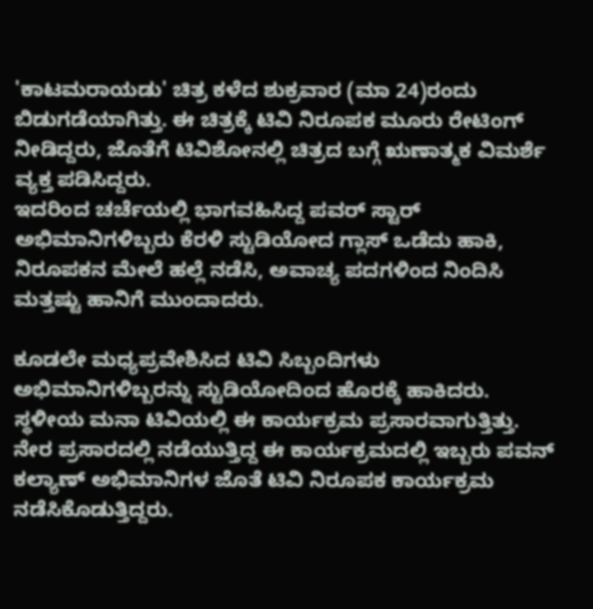'ಕಾಟಮರಾಯಡು' ಚಿತ್ರ ಕಳೆದ ಶುಕ್ರವಾರ (ಮಾ 24)ರಂದು ಬಿಡುಗಡೆಯಾಗಿತ್ತು. ಈ ಚಿತ್ರಕ್ಕೆ ಟಿವಿ ನಿರೂಪಕ ಮೂರು ರೇಟಿಂಗ್ ನೀಡಿದ್ದರು, ಜೊತೆಗೆ ಟಿವಿಶೋನಲ್ಲಿ ಚಿತ್ರದ ಬಗ್ಗೆ ಋಣಾತ್ಮಕ ವಿಮರ್ಶೆ ವ್ಯಕ್ತ ಪಡಿಸಿದ್ದರು.
ಇದರಿಂದ ಚರ್ಚೆಯಲ್ಲಿ ಭಾಗವಹಿಸಿದ್ದ ಪವರ್ ಸ್ಟಾರ್ ಅಭಿಮಾನಿಗಳಿಬ್ಬರು ಕೆರಳಿ ಸ್ಟುಡಿಯೋದ ಗ್ಲಾಸ್ ಒಡೆದು ಹಾಕಿ, ನಿರೂಪಕನ ಮೇಲೆ ಹಲ್ಲೆ ನಡೆಸಿ, ಅವಾಚ್ಯ ಪದಗಳಿಂದ ನಿಂದಿಸಿ ಮತ್ತಷ್ಟು ಹಾನಿಗೆ ಮುಂದಾದರು.

ಕೂಡಲೇ ಮಧ್ಯಪ್ರವೇಶಿಸಿದ ಟಿವಿ ಸಿಬ್ಬಂದಿಗಳು ಅಭಿಮಾನಿಗಳಿಬ್ಬರನ್ನು ಸ್ಟುಡಿಯೋದಿಂದ ಹೊರಕ್ಕೆ ಹಾಕಿದರು. ಸ್ಥಳೀಯ ಮನಾ ಟಿವಿಯಲ್ಲಿ ಈ ಕಾರ್ಯಕ್ರಮ ಪ್ರಸಾರವಾಗುತ್ತಿತ್ತು.
ನೇರ ಪ್ರಸಾರದಲ್ಲಿ ನಡೆಯುತ್ತಿದ್ದ ಈ ಕಾರ್ಯಕ್ರಮದಲ್ಲಿ ಇಬ್ಬರು ಪವನ್ ಕಲ್ಯಾಣ್ ಅಭಿಮಾನಿಗಳ ಜೊತೆ ಟಿವಿ ನಿರೂಪಕ ಕಾರ್ಯಕ್ರಮ ನಡೆಸಿಕೊಡುತ್ತಿದ್ದರು.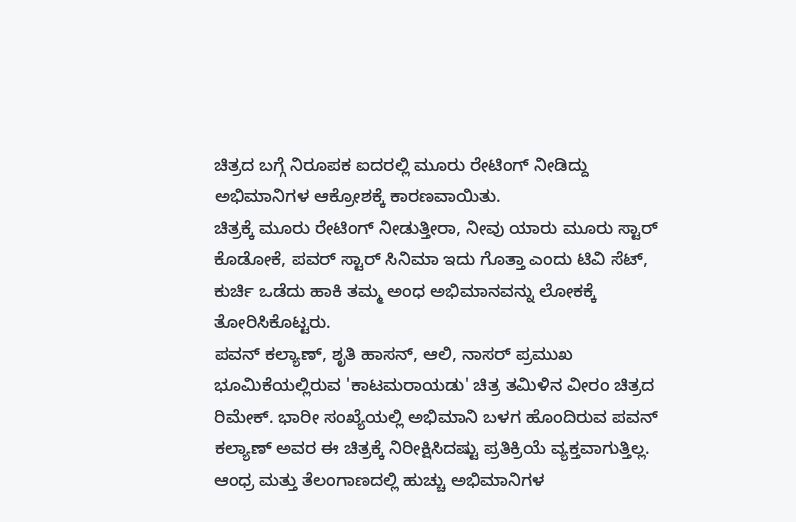ಚಿತ್ರದ ಬಗ್ಗೆ ನಿರೂಪಕ ಐದರಲ್ಲಿ ಮೂರು ರೇಟಿಂಗ್ ನೀಡಿದ್ದು ಅಭಿಮಾನಿಗಳ ಆಕ್ರೋಶಕ್ಕೆ ಕಾರಣವಾಯಿತು.
ಚಿತ್ರಕ್ಕೆ ಮೂರು ರೇಟಿಂಗ್ ನೀಡುತ್ತೀರಾ, ನೀವು ಯಾರು ಮೂರು ಸ್ಟಾರ್ ಕೊಡೋಕೆ, ಪವರ್ ಸ್ಟಾರ್ ಸಿನಿಮಾ ಇದು ಗೊತ್ತಾ ಎಂದು ಟಿವಿ ಸೆಟ್, ಕುರ್ಚಿ ಒಡೆದು ಹಾಕಿ ತಮ್ಮ ಅಂಧ ಅಭಿಮಾನವನ್ನು ಲೋಕಕ್ಕೆ ತೋರಿಸಿಕೊಟ್ಟರು.
ಪವನ್ ಕಲ್ಯಾಣ್, ಶೃತಿ ಹಾಸನ್, ಆಲಿ, ನಾಸರ್ ಪ್ರಮುಖ ಭೂಮಿಕೆಯಲ್ಲಿರುವ 'ಕಾಟಮರಾಯಡು' ಚಿತ್ರ ತಮಿಳಿನ ವೀರಂ ಚಿತ್ರದ ರಿಮೇಕ್. ಭಾರೀ ಸಂಖ್ಯೆಯಲ್ಲಿ ಅಭಿಮಾನಿ ಬಳಗ ಹೊಂದಿರುವ ಪವನ್ ಕಲ್ಯಾಣ್ ಅವರ ಈ ಚಿತ್ರಕ್ಕೆ ನಿರೀಕ್ಷಿಸಿದಷ್ಟು ಪ್ರತಿಕ್ರಿಯೆ ವ್ಯಕ್ತವಾಗುತ್ತಿಲ್ಲ.
ಆಂಧ್ರ ಮತ್ತು ತೆಲಂಗಾಣದಲ್ಲಿ ಹುಚ್ಚು ಅಭಿಮಾನಿಗಳ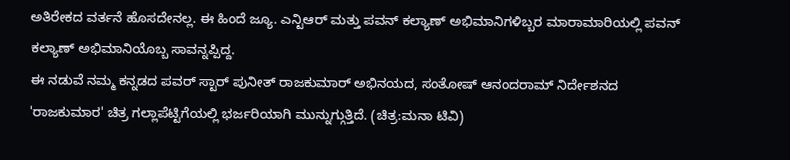ಅತಿರೇಕದ ವರ್ತನೆ ಹೊಸದೇನಲ್ಲ. ಈ ಹಿಂದೆ ಜ್ಯೂ. ಎನ್ಟಿಆರ್ ಮತ್ತು ಪವನ್ ಕಲ್ಯಾಣ್ ಅಭಿಮಾನಿಗಳಿಬ್ಬರ ಮಾರಾಮಾರಿಯಲ್ಲಿ ಪವನ್ ಕಲ್ಯಾಣ್ ಅಭಿಮಾನಿಯೊಬ್ಬ ಸಾವನ್ನಪ್ಪಿದ್ದ.
ಈ ನಡುವೆ ನಮ್ಮ ಕನ್ನಡದ ಪವರ್ ಸ್ಟಾರ್ ಪುನೀತ್ ರಾಜಕುಮಾರ್ ಅಭಿನಯದ, ಸಂತೋಷ್ ಆನಂದರಾಮ್ ನಿರ್ದೇಶನದ 'ರಾಜಕುಮಾರ' ಚಿತ್ರ ಗಲ್ಲಾಪೆಟ್ಟಿಗೆಯಲ್ಲಿ ಭರ್ಜರಿಯಾಗಿ ಮುನ್ನುಗ್ಗುತ್ತಿದೆ. (ಚಿತ್ರ:ಮನಾ ಟಿವಿ)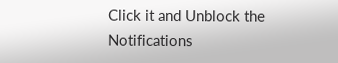Click it and Unblock the Notifications